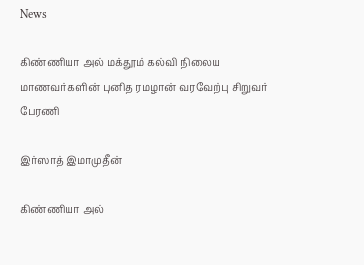News

கிண்ணியா அல் மக்தூம் கல்வி நிலைய மாணவர்களின் புனித ரமழான் வரவேற்பு சிறுவர் பேரணி

இர்ஸாத் இமாமுதீன்

கிண்ணியா அல்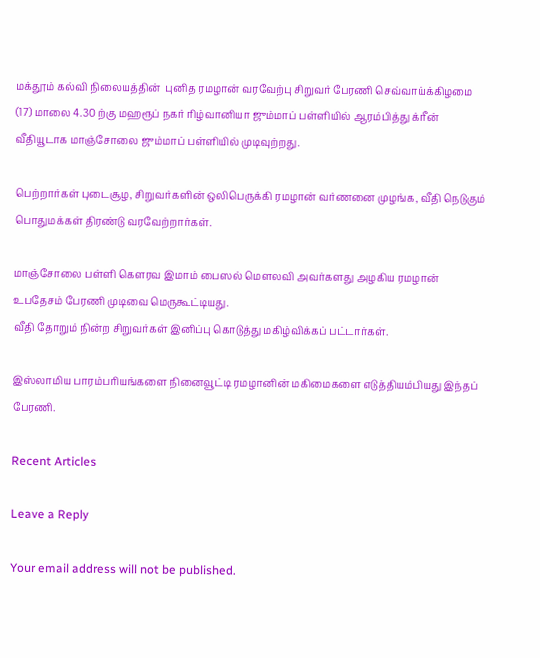மக்தூம் கல்வி நிலையத்தின்  புனித ரமழான் வரவேற்பு சிறுவர் பேரணி செவ்வாய்க்கிழமை (17) மாலை 4.30 ற்கு மஹரூப் நகர் ரிழ்வானியா ஜும்மாப் பள்ளியில் ஆரம்பித்து க்ரீன் வீதியூடாக மாஞ்சோலை ஜும்மாப் பள்ளியில் முடிவுற்றது.

பெற்றார்கள் புடைசூழ, சிறுவர்களின் ஒலிபெருக்கி ரமழான் வர்ணனை முழங்க, வீதி நெடுகும்  பொதுமக்கள் திரண்டு வரவேற்றார்கள்.

மாஞ்சோலை பள்ளி கௌரவ இமாம் பைஸல் மௌலவி அவர்களது அழகிய ரமழான் உபதேசம் பேரணி முடிவை மெருகூட்டியது.
வீதி தோறும் நின்ற சிறுவர்கள் இனிப்பு கொடுத்து மகிழ்விக்கப் பட்டார்கள்.

இஸ்லாமிய பாரம்பரியங்களை நினைவூட்டி ரமழானின் மகிமைகளை எடுத்தியம்பியது இந்தப் பேரணி‌.

Recent Articles

Leave a Reply

Your email address will not be published.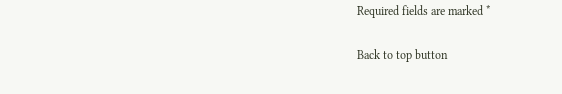Required fields are marked *

Back to top button